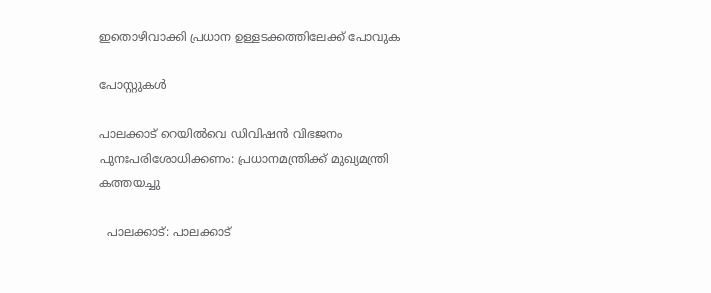ഇതൊഴിവാക്കി പ്രധാന ഉള്ളടക്കത്തിലേക്ക് പോവുക

പോസ്റ്റുകള്‍

പാലക്കാട് റെയിൽവെ ഡിവിഷൻ വിഭജനം പുനഃപരിശോധിക്കണം: പ്രധാനമന്ത്രിക്ക് മുഖ്യമന്ത്രി കത്തയച്ചു

  പാലക്കാട്: പാലക്കാട്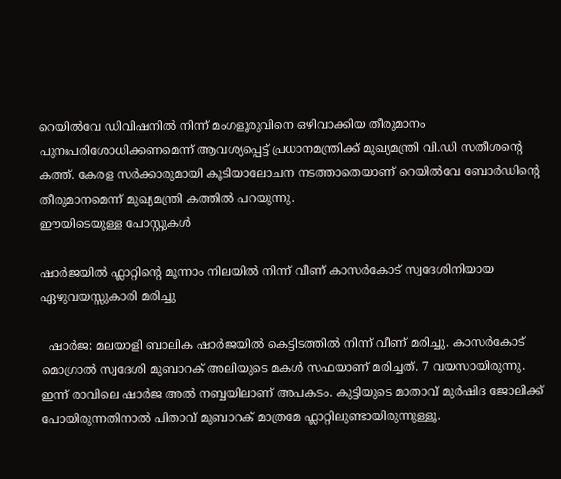റെയിൽവേ ഡിവിഷനിൽ നിന്ന് മംഗളൂരുവിനെ ഒഴിവാക്കിയ തീരുമാനം പുനഃപരിശോധിക്കണമെന്ന് ആവശ്യപ്പെട്ട് പ്രധാനമന്ത്രിക്ക് മുഖ്യമന്ത്രി വി.ഡി സതീശന്റെ കത്ത്. കേരള സർക്കാരുമായി കൂടിയാലോചന നടത്താതെയാണ് റെയിൽവേ ബോർഡിന്റെ തീരുമാനമെന്ന് മുഖ്യമന്ത്രി കത്തിൽ പറയുന്നു.
ഈയിടെയുള്ള പോസ്റ്റുകൾ

ഷാർജയിൽ ഫ്ലാറ്റിൻ്റെ മൂന്നാം നിലയിൽ നിന്ന് വീണ് കാസർകോട് സ്വദേശിനിയായ ഏഴുവയസ്സുകാരി മരിച്ചു

  ഷാർജ: മലയാളി ബാലിക ഷാർജയിൽ കെട്ടിടത്തിൽ നിന്ന് വീണ് മരിച്ചു. കാസർകോട് മൊഗ്രാൽ സ്വദേശി മുബാറക് അലിയുടെ മകൾ സഫയാണ് മരിച്ചത്. 7 വയസായിരുന്നു. ഇന്ന് രാവിലെ ഷാർജ അൽ നബ്ബയിലാണ് അപകടം. കുട്ടിയുടെ മാതാവ് മുർഷിദ ജോലിക്ക് പോയിരുന്നതിനാൽ പിതാവ് മുബാറക് മാത്രമേ ഫ്ലാറ്റിലുണ്ടായിരുന്നുള്ളൂ.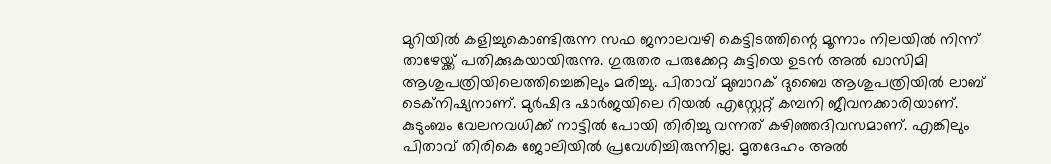മുറിയിൽ കളിച്ചുകൊണ്ടിരുന്ന സഫ ജനാലവഴി കെട്ടിടത്തിന്റെ മൂന്നാം നിലയിൽ നിന്ന് താഴേയ്ക്ക് പതിക്കുകയായിരുന്നു. ഗുരുതര പരുക്കേറ്റ കുട്ടിയെ ഉടൻ അൽ ഖാസിമി ആശുപത്രിയിലെത്തിച്ചെങ്കിലും മരിച്ചു. പിതാവ് മുബാറക് ദുബൈ ആശുപത്രിയിൽ ലാബ് ടെക്നിഷ്യനാണ്. മുർഷിദ ഷാർജയിലെ റിയൽ എസ്റ്റേറ്റ് കമ്പനി ജീവനക്കാരിയാണ്. കുടുംബം വേലനവധിക്ക് നാട്ടിൽ പോയി തിരിച്ചു വന്നത് കഴിഞ്ഞദിവസമാണ്. എങ്കിലും പിതാവ് തിരികെ ജോലിയിൽ പ്രവേശിച്ചിരുന്നില്ല. മൃതദേഹം അൽ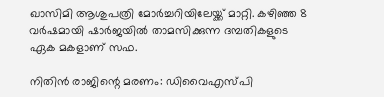ഖാസിമി ആശുപത്രി മോർച്ചറിയിലേയ്ക്ക് മാറ്റി. കഴിഞ്ഞ 8 വർഷമായി ഷാർജയിൽ താമസിക്കുന്ന ദമ്പതികളുടെ ഏക മകളാണ് സഫ.

നിതിൻ രാജിന്റെ മരണം: ഡിവൈഎസ്പി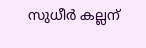സുധീർ കല്ലന്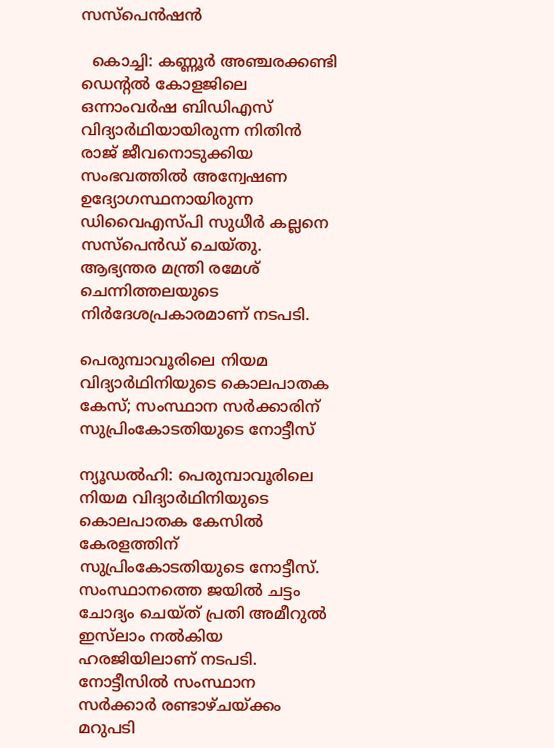സസ്പെൻഷൻ

  കൊച്ചി: കണ്ണൂര്‍ അഞ്ചരക്കണ്ടി ഡെന്റല്‍ കോളജിലെ ഒന്നാംവര്‍ഷ ബിഡിഎസ് വിദ്യാര്‍ഥിയായിരുന്ന നിതിന്‍ രാജ് ജീവനൊടുക്കിയ സംഭവത്തിൽ അന്വേഷണ ഉദ്യോഗസ്ഥനായിരുന്ന ഡിവൈഎസ്പി സുധീര്‍ കല്ലനെ സസ്പെൻഡ് ചെയ്തു. ആഭ്യന്തര മന്ത്രി രമേശ് ചെന്നിത്തലയുടെ നിർദേശപ്രകാരമാണ് നടപടി.

പെരുമ്പാവൂരിലെ നിയമ വിദ്യാര്‍ഥിനിയുടെ കൊലപാതക കേസ്; സംസ്ഥാന സര്‍ക്കാരിന് സുപ്രിംകോടതിയുടെ നോട്ടീസ്

ന്യൂഡല്‍ഹി: പെരുമ്പാവൂരിലെ നിയമ വിദ്യാര്‍ഥിനിയുടെ കൊലപാതക കേസില്‍ കേരളത്തിന് സുപ്രിംകോടതിയുടെ നോട്ടീസ്. സംസ്ഥാനത്തെ ജയില്‍ ചട്ടം ചോദ്യം ചെയ്ത് പ്രതി അമീറുല്‍ ഇസ്‌ലാം നല്‍കിയ ഹരജിയിലാണ് നടപടി. നോട്ടീസില്‍ സംസ്ഥാന സര്‍ക്കാര്‍ രണ്ടാഴ്ചയ്ക്കം മറുപടി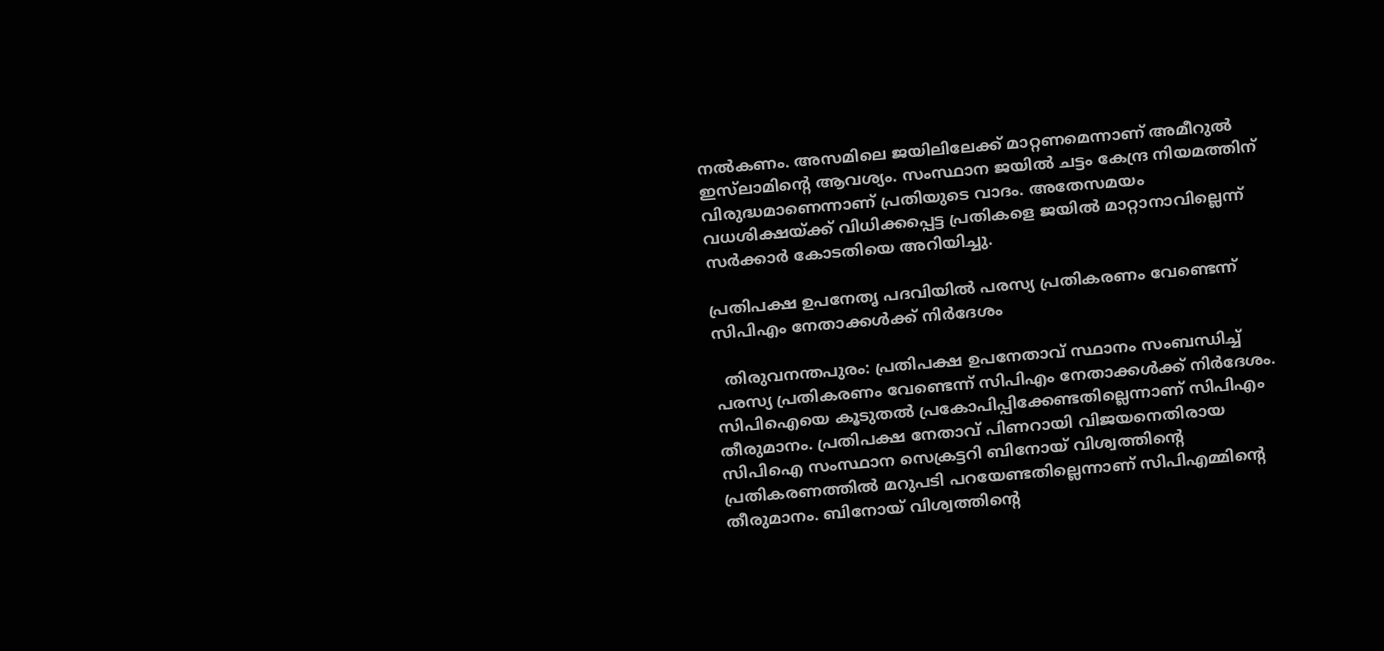നല്‍കണം. അസമിലെ ജയിലിലേക്ക് മാറ്റണമെന്നാണ് അമീറുല്‍ ഇസ്‌ലാമിന്റെ ആവശ്യം. സംസ്ഥാന ജയില്‍ ചട്ടം കേന്ദ്ര നിയമത്തിന് വിരുദ്ധമാണെന്നാണ് പ്രതിയുടെ വാദം. അതേസമയം വധശിക്ഷയ്ക്ക് വിധിക്കപ്പെട്ട പ്രതികളെ ജയില്‍ മാറ്റാനാവില്ലെന്ന് സര്‍ക്കാര്‍ കോടതിയെ അറിയിച്ചു.

പ്രതിപക്ഷ ഉപനേതൃ പദവിയില്‍ പരസ്യ പ്രതികരണം വേണ്ടെന്ന് സിപിഎം നേതാക്കള്‍ക്ക് നിര്‍ദേശം

  തിരുവനന്തപുരം: പ്രതിപക്ഷ ഉപനേതാവ് സ്ഥാനം സംബന്ധിച്ച് പരസ്യ പ്രതികരണം വേണ്ടെന്ന് സിപിഎം നേതാക്കള്‍ക്ക് നിര്‍ദേശം. സിപിഐയെ കൂടുതല്‍ പ്രകോപിപ്പിക്കേണ്ടതില്ലെന്നാണ് സിപിഎം തീരുമാനം. പ്രതിപക്ഷ നേതാവ് പിണറായി വിജയനെതിരായ സിപിഐ സംസ്ഥാന സെക്രട്ടറി ബിനോയ് വിശ്വത്തിന്റെ പ്രതികരണത്തില്‍ മറുപടി പറയേണ്ടതില്ലെന്നാണ് സിപിഎമ്മിന്റെ തീരുമാനം. ബിനോയ് വിശ്വത്തിന്റെ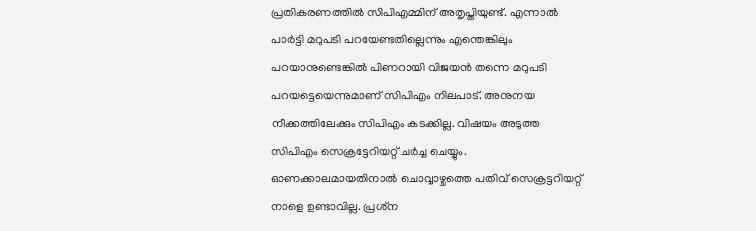പ്രതികരണത്തില്‍ സിപിഎമ്മിന് അതൃപ്തിയുണ്ട്. എന്നാല്‍ പാര്‍ട്ടി മറുപടി പറയേണ്ടതില്ലെന്നും എന്തെങ്കിലും പറയാനുണ്ടെങ്കില്‍ പിണറായി വിജയന്‍ തന്നെ മറുപടി പറയട്ടെയെന്നുമാണ് സിപിഎം നിലപാട്. അനുനയ നീക്കത്തിലേക്കും സിപിഎം കടക്കില്ല. വിഷയം അടുത്ത സിപിഎം സെക്രട്ടേറിയറ്റ് ചര്‍ച്ച ചെയ്യും. ഓണക്കാലമായതിനാല്‍ ചൊവ്വാഴ്ചത്തെ പതിവ് സെക്രട്ടറിയറ്റ് നാളെ ഉണ്ടാവില്ല. പ്രശ്‌ന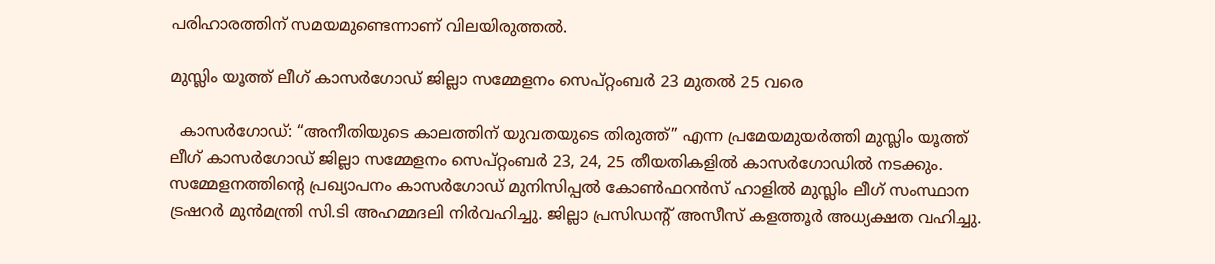പരിഹാരത്തിന് സമയമുണ്ടെന്നാണ് വിലയിരുത്തല്‍.

മുസ്ലിം യൂത്ത് ലീഗ് കാസർഗോഡ് ജില്ലാ സമ്മേളനം സെപ്റ്റംബർ 23 മുതൽ 25 വരെ

  കാസർഗോഡ്: “അനീതിയുടെ കാലത്തിന് യുവതയുടെ തിരുത്ത്” എന്ന പ്രമേയമുയർത്തി മുസ്ലിം യൂത്ത് ലീഗ് കാസർഗോഡ് ജില്ലാ സമ്മേളനം സെപ്റ്റംബർ 23, 24, 25 തീയതികളിൽ കാസർഗോഡിൽ നടക്കും. സമ്മേളനത്തിന്റെ പ്രഖ്യാപനം കാസർഗോഡ് മുനിസിപ്പൽ കോൺഫറൻസ് ഹാളിൽ മുസ്ലിം ലീഗ് സംസ്ഥാന ട്രഷറർ മുൻമന്ത്രി സി.ടി അഹമ്മദലി നിർവഹിച്ചു. ജില്ലാ പ്രസിഡന്റ് അസീസ് കളത്തൂർ അധ്യക്ഷത വഹിച്ചു.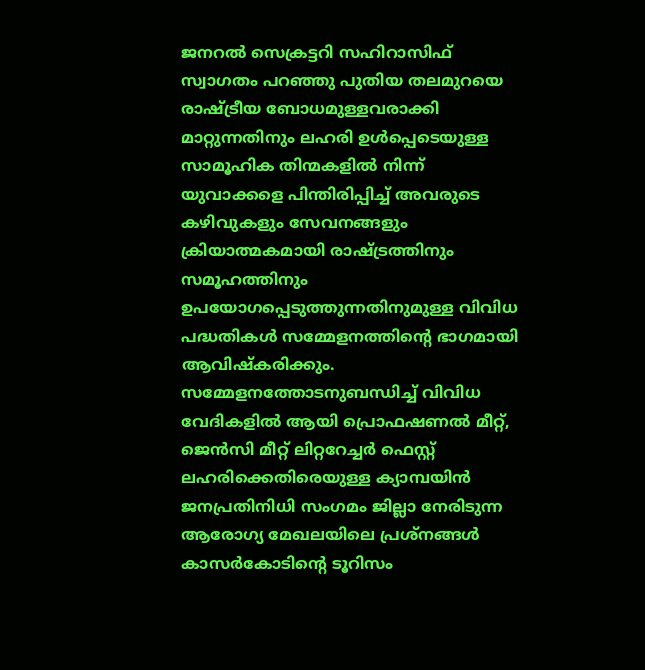ജനറൽ സെക്രട്ടറി സഹിറാസിഫ് സ്വാഗതം പറഞ്ഞു പുതിയ തലമുറയെ രാഷ്ട്രീയ ബോധമുള്ളവരാക്കി മാറ്റുന്നതിനും ലഹരി ഉൾപ്പെടെയുള്ള സാമൂഹിക തിന്മകളിൽ നിന്ന് യുവാക്കളെ പിന്തിരിപ്പിച്ച് അവരുടെ കഴിവുകളും സേവനങ്ങളും ക്രിയാത്മകമായി രാഷ്ട്രത്തിനും സമൂഹത്തിനും ഉപയോഗപ്പെടുത്തുന്നതിനുമുള്ള വിവിധ പദ്ധതികൾ സമ്മേളനത്തിന്റെ ഭാഗമായി ആവിഷ്കരിക്കും. സമ്മേളനത്തോടനുബന്ധിച്ച് വിവിധ വേദികളിൽ ആയി പ്രൊഫഷണൽ മീറ്റ്, ജെൻസി മീറ്റ് ലിറ്ററേച്ചർ ഫെസ്റ്റ് ലഹരിക്കെതിരെയുള്ള ക്യാമ്പയിൻ ജനപ്രതിനിധി സംഗമം ജില്ലാ നേരിടുന്ന ആരോഗ്യ മേഖലയിലെ പ്രശ്നങ്ങൾ കാസർകോടിന്റെ ടൂറിസം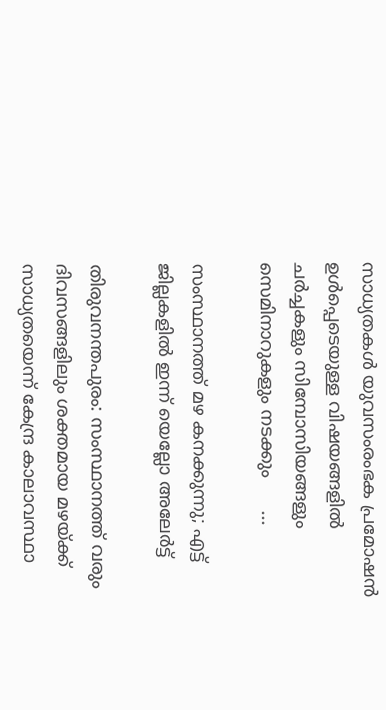സാധ്യതകൾ യുവസംരംഭക പ്രമോഷൻ ഉൾപ്പെടെയുള്ള വിഷയങ്ങളിൽ ചർച്ചകളും സിമ്പോസിയങ്ങളും സെമിനാറുകളും നടക്കും      ...

സംസ്ഥാനത്ത് മഴ കനക്കുന്നു; എട്ട് ജില്ലകളില്‍ ഇന്ന് യെല്ലോ അലേര്‍ട്ട്

തിരുവനന്തപുരം: സംസ്ഥാനത്ത് വരും ദിവസങ്ങളിലും ശക്തമായ മഴയ്ക്ക് സാധ്യതയെന്ന് കേന്ദ്ര കാലാവസ്ഥാ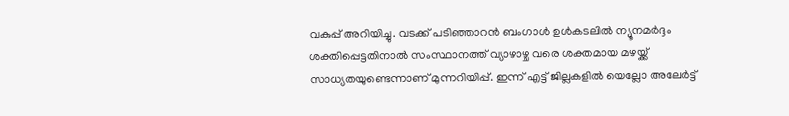വകുപ്പ് അറിയിച്ചു. വടക്ക് പടിഞ്ഞാറന്‍ ബംഗാള്‍ ഉള്‍കടലില്‍ ന്യൂനമര്‍ദ്ദം ശക്തിപ്പെട്ടതിനാല്‍ സംസ്ഥാനത്ത് വ്യാഴാഴ്ച വരെ ശക്തമായ മഴയ്ക്ക് സാധ്യതയുണ്ടെന്നാണ് മുന്നറിയിപ്പ്. ഇന്ന് എട്ട് ജില്ലകളില്‍ യെല്ലോ അലേര്‍ട്ട്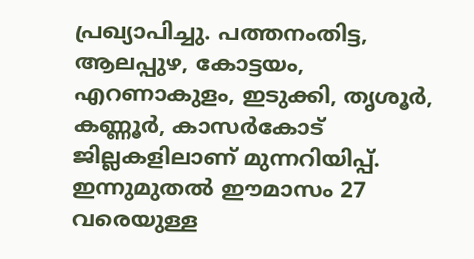പ്രഖ്യാപിച്ചു. പത്തനംതിട്ട, ആലപ്പുഴ, കോട്ടയം, എറണാകുളം, ഇടുക്കി, തൃശൂര്‍, കണ്ണൂര്‍, കാസര്‍കോട് ജില്ലകളിലാണ് മുന്നറിയിപ്പ്. ഇന്നുമുതല്‍ ഈമാസം 27 വരെയുള്ള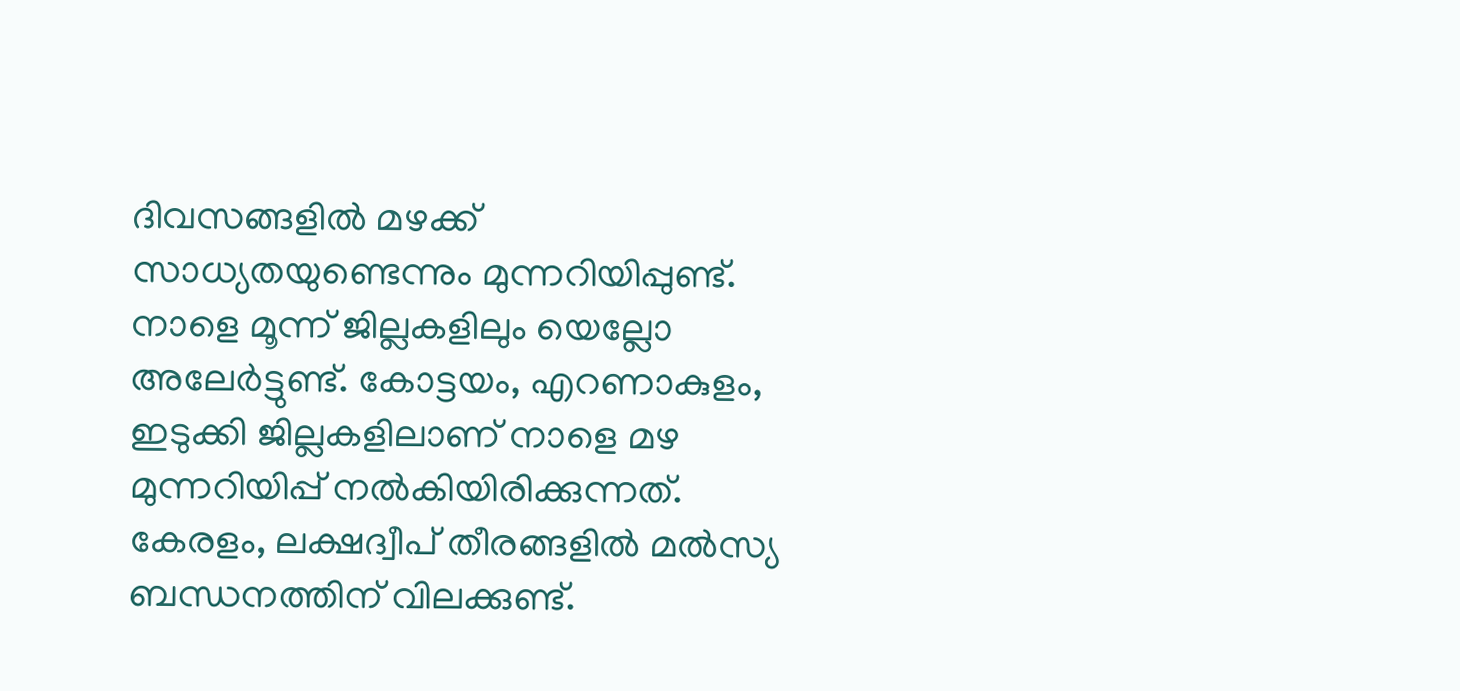ദിവസങ്ങളില്‍ മഴക്ക് സാധ്യതയുണ്ടെന്നും മുന്നറിയിപ്പുണ്ട്. നാളെ മൂന്ന് ജില്ലകളിലും യെല്ലോ അലേര്‍ട്ടുണ്ട്. കോട്ടയം, എറണാകുളം, ഇടുക്കി ജില്ലകളിലാണ് നാളെ മഴ മുന്നറിയിപ്പ് നല്‍കിയിരിക്കുന്നത്. കേരളം, ലക്ഷദ്വീപ് തീരങ്ങളില്‍ മല്‍സ്യ ബന്ധനത്തിന് വിലക്കുണ്ട്.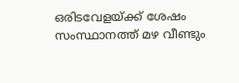ഒരിടവേളയ്ക്ക് ശേഷം സംസ്ഥാനത്ത് മഴ വീണ്ടും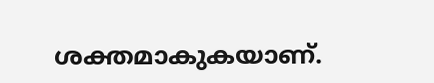ശക്തമാകുകയാണ്.